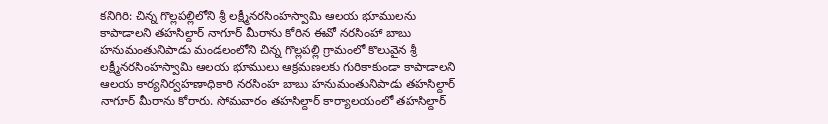కనిగిరి: చిన్న గొల్లపల్లిలోని శ్రీ లక్ష్మీనరసింహస్వామి ఆలయ భూములను కాపాడాలని తహసిల్దార్ నాగూర్ మీరాను కోరిన ఈవో నరసింహా బాబు
హనుమంతునిపాడు మండలంలోని చిన్న గొల్లపల్లి గ్రామంలో కొలువైన శ్రీ లక్ష్మీనరసింహస్వామి ఆలయ భూములు ఆక్రమణలకు గురికాకుండా కాపాడాలని ఆలయ కార్యనిర్వహణాధికారి నరసింహ బాబు హనుమంతునిపాడు తహసిల్దార్ నాగూర్ మీరాను కోరారు. సోమవారం తహసిల్దార్ కార్యాలయంలో తహసిల్దార్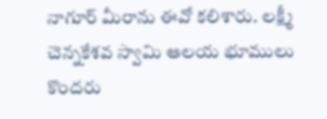నాగూర్ మీరాను ఈవో కలిశారు. లక్ష్మీ చెన్నకేశవ స్వామి ఆలయ భూములు కొందరు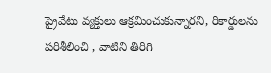ప్రైవేటు వ్యక్తులు ఆక్రమించుకున్నారని, రికార్డులను పరిశీలించి , వాటిని తిరిగి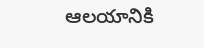ఆలయానికి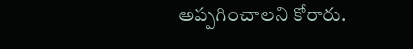అప్పగించాలని కోరారు.